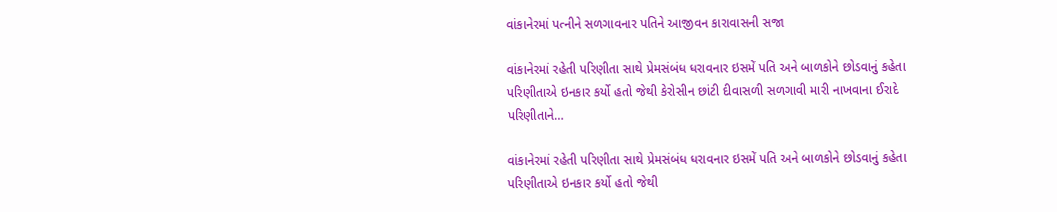વાંકાનેરમાં પત્નીને સળગાવનાર પતિને આજીવન કારાવાસની સજા

વાંકાનેરમાં રહેતી પરિણીતા સાથે પ્રેમસંબંધ ધરાવનાર ઇસમેં પતિ અને બાળકોને છોડવાનું કહેતા પરિણીતાએ ઇનકાર કર્યો હતો જેથી કેરોસીન છાંટી દીવાસળી સળગાવી મારી નાખવાના ઈરાદે પરિણીતાને…

વાંકાનેરમાં રહેતી પરિણીતા સાથે પ્રેમસંબંધ ધરાવનાર ઇસમેં પતિ અને બાળકોને છોડવાનું કહેતા પરિણીતાએ ઇનકાર કર્યો હતો જેથી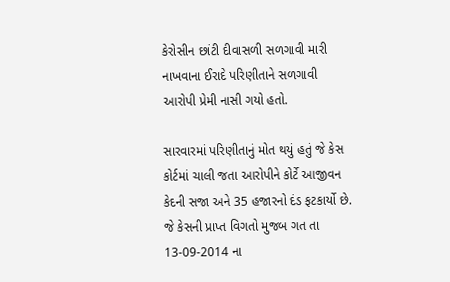કેરોસીન છાંટી દીવાસળી સળગાવી મારી નાખવાના ઈરાદે પરિણીતાને સળગાવી આરોપી પ્રેમી નાસી ગયો હતો.

સારવારમાં પરિણીતાનું મોત થયું હતું જે કેસ કોર્ટમાં ચાલી જતા આરોપીને કોર્ટે આજીવન કેદની સજા અને 35 હજારનો દંડ ફટકાર્યો છે. જે કેસની પ્રાપ્ત વિગતો મુજબ ગત તા 13-09-2014 ના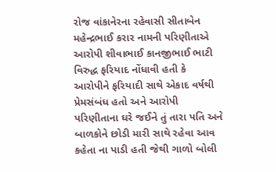રોજ વાંકાનેરના રહેવાસી સીતાબેન મહેન્દ્રભાઈ કરાર નામની પરિણીતાએ આરોપી શીવાભાઈ કાનજીભાઈ ભાટી વિરુદ્ધ ફરિયાદ નોંધાવી હતી કે આરોપીને ફરિયાદી સાથે એકાદ વર્ષથી પ્રેમસંબંધ હતો અને આરોપી પરિણીતાના ઘરે જઈને તું તારા પતિ અને બાળકોને છોડી મારી સાથે રહેવા આવ કહેતા ના પાડી હતી જેથી ગાળો બોલી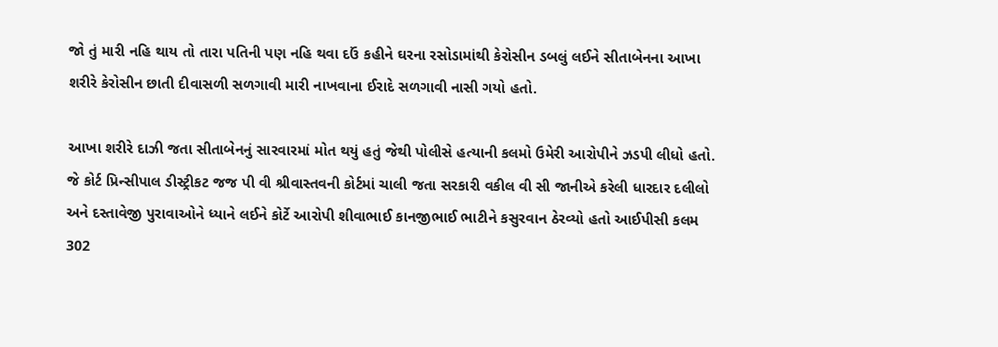જો તું મારી નહિ થાય તો તારા પતિની પણ નહિ થવા દઉં કહીને ઘરના રસોડામાંથી કેરોસીન ડબલું લઈને સીતાબેનના આખા શરીરે કેરોસીન છાતી દીવાસળી સળગાવી મારી નાખવાના ઈરાદે સળગાવી નાસી ગયો હતો.

આખા શરીરે દાઝી જતા સીતાબેનનું સારવારમાં મોત થયું હતું જેથી પોલીસે હત્યાની કલમો ઉમેરી આરોપીને ઝડપી લીધો હતો. જે કોર્ટ પ્રિન્સીપાલ ડીસ્ટ્રીકટ જજ પી વી શ્રીવાસ્તવની કોર્ટમાં ચાલી જતા સરકારી વકીલ વી સી જાનીએ કરેલી ધારદાર દલીલો અને દસ્તાવેજી પુરાવાઓને ધ્યાને લઈને કોર્ટે આરોપી શીવાભાઈ કાનજીભાઈ ભાટીને કસુરવાન ઠેરવ્યો હતો આઈપીસી કલમ 302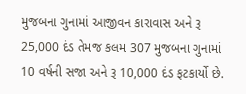મુજબના ગુનામાં આજીવન કારાવાસ અને રૂ 25,000 દંડ તેમજ કલમ 307 મુજબના ગુનામાં 10 વર્ષની સજા અને રૂ 10,000 દંડ ફટકાર્યો છે.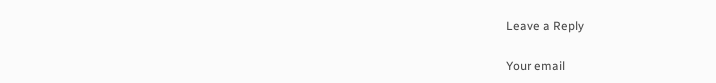Leave a Reply

Your email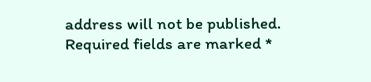address will not be published. Required fields are marked *